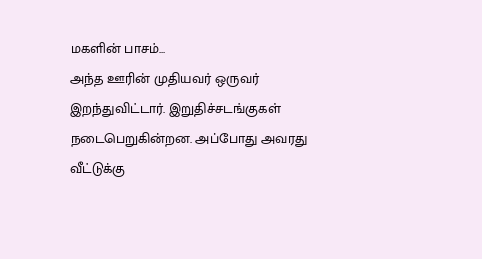மகளின் பாசம்...
அந்த ஊரின் முதியவர் ஒருவர் இறந்துவிட்டார். இறுதிச்சடங்குகள் நடைபெறுகின்றன. அப்போது அவரது வீட்டுக்கு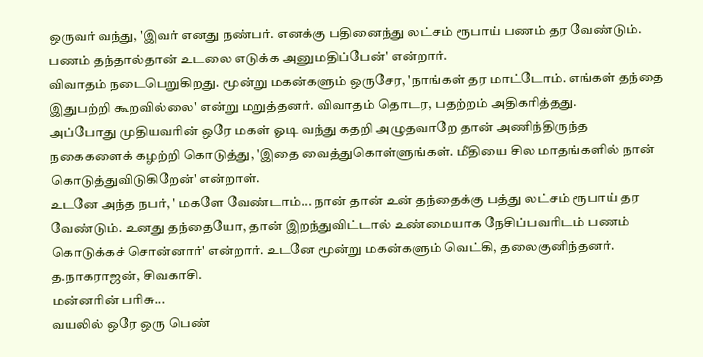ஒருவர் வந்து, 'இவர் எனது நண்பர். எனக்கு பதினைந்து லட்சம் ரூபாய் பணம் தர வேண்டும். பணம் தந்தால்தான் உடலை எடுக்க அனுமதிப்பேன்' என்றார்.
விவாதம் நடைபெறுகிறது. மூன்று மகன்களும் ஒருசேர, 'நாங்கள் தர மாட்டோம். எங்கள் தந்தை இதுபற்றி கூறவில்லை' என்று மறுத்தனர். விவாதம் தொடர, பதற்றம் அதிகரித்தது.
அப்போது முதியவரின் ஒரே மகள் ஓடி வந்து கதறி அழுதவாறே தான் அணிந்திருந்த நகைகளைக் கழற்றி கொடுத்து, 'இதை வைத்துகொள்ளுங்கள். மீதியை சில மாதங்களில் நான் கொடுத்துவிடுகிறேன்' என்றாள்.
உடனே அந்த நபர், ' மகளே வேண்டாம்... நான் தான் உன் தந்தைக்கு பத்து லட்சம் ரூபாய் தர வேண்டும். உனது தந்தையோ, தான் இறந்துவிட்டால் உண்மையாக நேசிப்பவரிடம் பணம் கொடுக்கச் சொன்னார்' என்றார். உடனே மூன்று மகன்களும் வெட்கி, தலைகுனிந்தனர்.
த.நாகராஜன், சிவகாசி.
மன்னரின் பரிசு...
வயலில் ஒரே ஒரு பெண்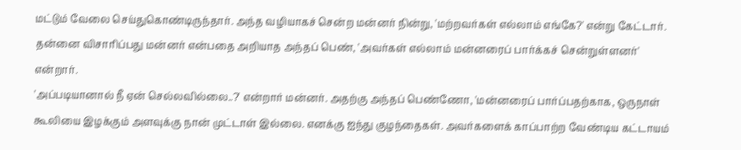மட்டும் வேலை செய்துகொண்டிருந்தார். அந்த வழியாகச் சென்ற மன்னர் நின்று, 'மற்றவர்கள் எல்லாம் எங்கே?' என்று கேட்டார். தன்னை விசாரிப்பது மன்னர் என்பதை அறியாத அந்தப் பெண், 'அவர்கள் எல்லாம் மன்னரைப் பார்க்கச் சென்றுள்ளனர்' என்றார்.
'அப்படியானால் நீ ஏன் செல்லவில்லை..?' என்றார் மன்னர். அதற்கு அந்தப் பெண்ணோ, 'மன்னரைப் பார்ப்பதற்காக, ஒருநாள் கூலியை இழக்கும் அளவுக்கு நான் முட்டாள் இல்லை. எனக்கு ஐந்து குழந்தைகள். அவர்களைக் காப்பாற்ற வேண்டிய கட்டாயம்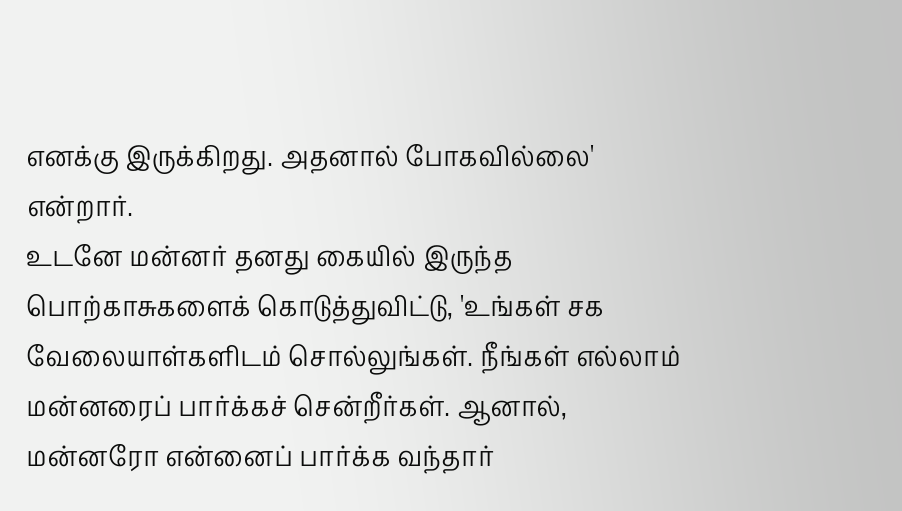எனக்கு இருக்கிறது. அதனால் போகவில்லை' என்றார்.
உடனே மன்னர் தனது கையில் இருந்த பொற்காசுகளைக் கொடுத்துவிட்டு, 'உங்கள் சக வேலையாள்களிடம் சொல்லுங்கள். நீங்கள் எல்லாம் மன்னரைப் பார்க்கச் சென்றீர்கள். ஆனால், மன்னரோ என்னைப் பார்க்க வந்தார்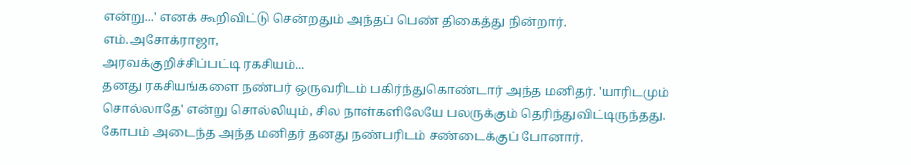என்று...' எனக் கூறிவிட்டு சென்றதும் அந்தப் பெண் திகைத்து நின்றார்.
எம்.அசோக்ராஜா,
அரவக்குறிச்சிப்பட்டி ரகசியம்...
தனது ரகசியங்களை நண்பர் ஒருவரிடம் பகிர்ந்துகொண்டார் அந்த மனிதர். 'யாரிடமும் சொல்லாதே' என்று சொல்லியும், சில நாள்களிலேயே பலருக்கும் தெரிந்துவிட்டிருந்தது. கோபம் அடைந்த அந்த மனிதர் தனது நண்பரிடம் சண்டைக்குப் போனார்.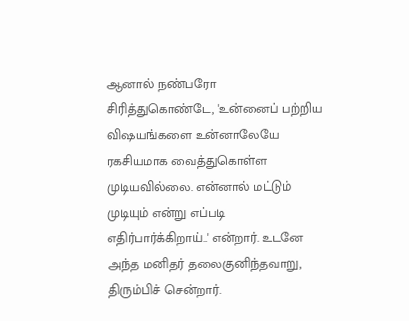ஆனால் நண்பரோ சிரித்துகொண்டே, 'உன்னைப் பற்றிய விஷயங்களை உன்னாலேயே ரகசியமாக வைத்துகொள்ள முடியவில்லை. என்னால் மட்டும் முடியும் என்று எப்படி எதிர்பார்க்கிறாய்..' என்றார். உடனே அந்த மனிதர் தலைகுனிந்தவாறு, திரும்பிச் சென்றார்.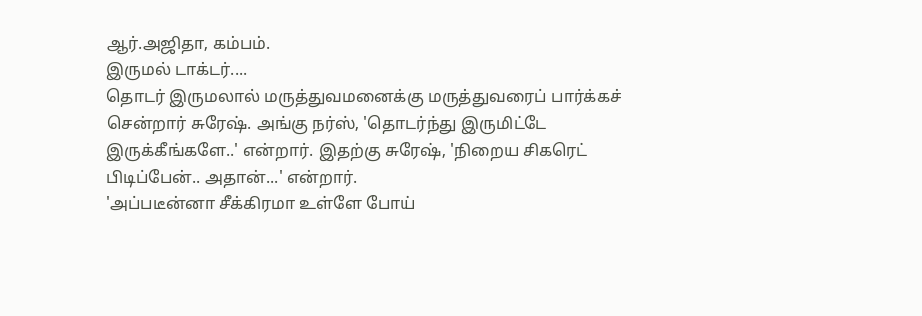ஆர்.அஜிதா, கம்பம்.
இருமல் டாக்டர்....
தொடர் இருமலால் மருத்துவமனைக்கு மருத்துவரைப் பார்க்கச் சென்றார் சுரேஷ். அங்கு நர்ஸ், 'தொடர்ந்து இருமிட்டே இருக்கீங்களே..' என்றார். இதற்கு சுரேஷ், 'நிறைய சிகரெட் பிடிப்பேன்.. அதான்...' என்றார்.
'அப்படீன்னா சீக்கிரமா உள்ளே போய்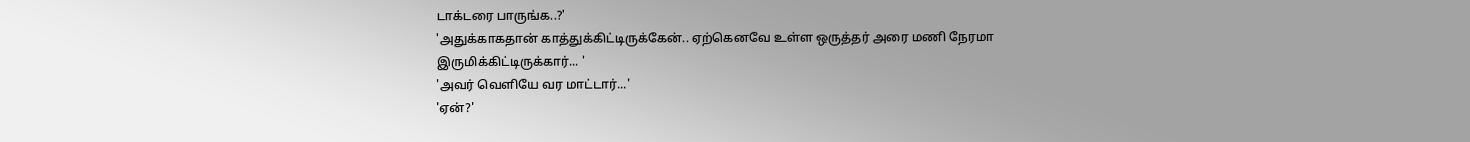டாக்டரை பாருங்க..?'
'அதுக்காகதான் காத்துக்கிட்டிருக்கேன்.. ஏற்கெனவே உள்ள ஒருத்தர் அரை மணி நேரமா இருமிக்கிட்டிருக்கார்... '
'அவர் வெளியே வர மாட்டார்...'
'ஏன்?'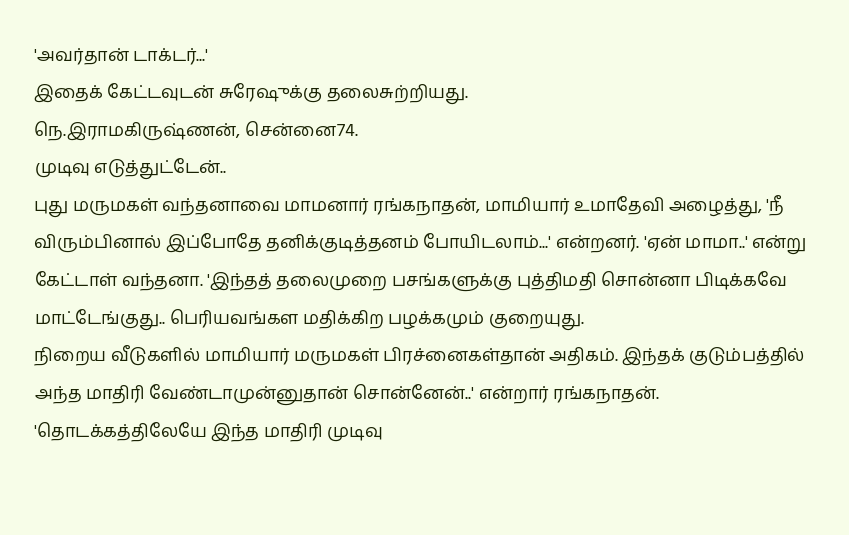'அவர்தான் டாக்டர்...'
இதைக் கேட்டவுடன் சுரேஷுக்கு தலைசுற்றியது.
நெ.இராமகிருஷ்ணன், சென்னை74.
முடிவு எடுத்துட்டேன்..
புது மருமகள் வந்தனாவை மாமனார் ரங்கநாதன், மாமியார் உமாதேவி அழைத்து, 'நீ விரும்பினால் இப்போதே தனிக்குடித்தனம் போயிடலாம்...' என்றனர். 'ஏன் மாமா..' என்று கேட்டாள் வந்தனா. 'இந்தத் தலைமுறை பசங்களுக்கு புத்திமதி சொன்னா பிடிக்கவே மாட்டேங்குது.. பெரியவங்கள மதிக்கிற பழக்கமும் குறையுது.
நிறைய வீடுகளில் மாமியார் மருமகள் பிரச்னைகள்தான் அதிகம். இந்தக் குடும்பத்தில் அந்த மாதிரி வேண்டாமுன்னுதான் சொன்னேன்..' என்றார் ரங்கநாதன். 'தொடக்கத்திலேயே இந்த மாதிரி முடிவு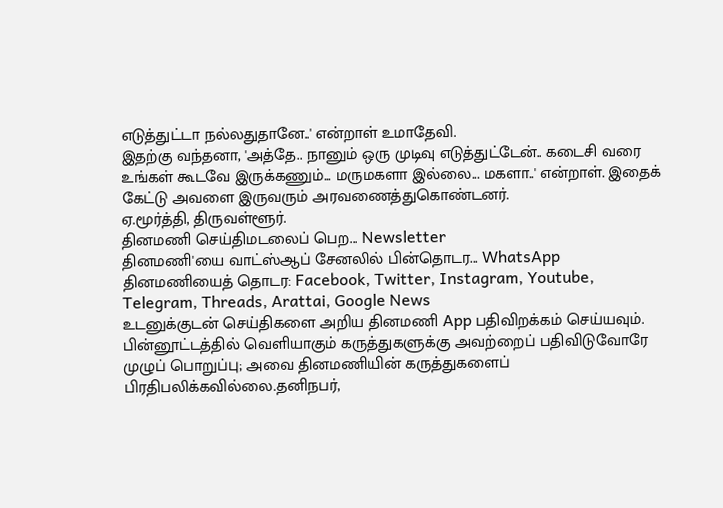எடுத்துட்டா நல்லதுதானே..' என்றாள் உமாதேவி.
இதற்கு வந்தனா, 'அத்தே.. நானும் ஒரு முடிவு எடுத்துட்டேன்.. கடைசி வரை உங்கள் கூடவே இருக்கணும்... மருமகளா இல்லை... மகளா..' என்றாள். இதைக் கேட்டு அவளை இருவரும் அரவணைத்துகொண்டனர்.
ஏ.மூர்த்தி, திருவள்ளூர்.
தினமணி செய்திமடலைப் பெற... Newsletter
தினமணி'யை வாட்ஸ்ஆப் சேனலில் பின்தொடர... WhatsApp
தினமணியைத் தொடர: Facebook, Twitter, Instagram, Youtube, Telegram, Threads, Arattai, Google News
உடனுக்குடன் செய்திகளை அறிய தினமணி App பதிவிறக்கம் செய்யவும்.
பின்னூட்டத்தில் வெளியாகும் கருத்துகளுக்கு அவற்றைப் பதிவிடுவோரே முழுப் பொறுப்பு; அவை தினமணியின் கருத்துகளைப் பிரதிபலிக்கவில்லை.தனிநபர்,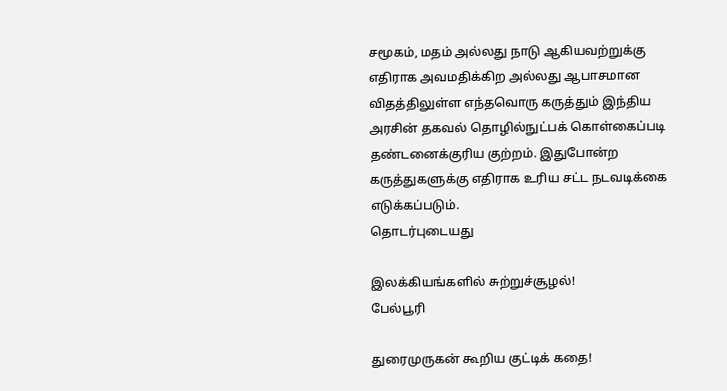சமூகம், மதம் அல்லது நாடு ஆகியவற்றுக்கு எதிராக அவமதிக்கிற அல்லது ஆபாசமான விதத்திலுள்ள எந்தவொரு கருத்தும் இந்திய அரசின் தகவல் தொழில்நுட்பக் கொள்கைப்படி தண்டனைக்குரிய குற்றம். இதுபோன்ற கருத்துகளுக்கு எதிராக உரிய சட்ட நடவடிக்கை எடுக்கப்படும்.
தொடர்புடையது

இலக்கியங்களில் சுற்றுச்சூழல்!
பேல்பூரி

துரைமுருகன் கூறிய குட்டிக் கதை!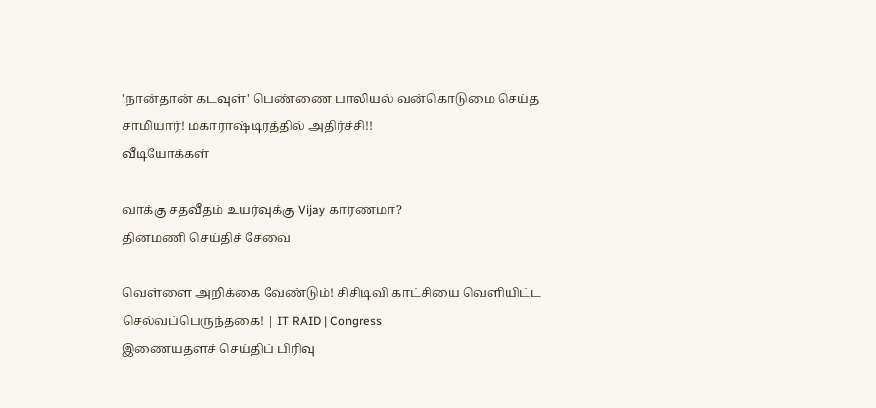'நான்தான் கடவுள்' பெண்ணை பாலியல் வன்கொடுமை செய்த சாமியார்! மகாராஷ்டிரத்தில் அதிர்ச்சி!!
வீடியோக்கள்

வாக்கு சதவீதம் உயர்வுக்கு Vijay காரணமா?
தினமணி செய்திச் சேவை

வெள்ளை அறிக்கை வேண்டும்! சிசிடிவி காட்சியை வெளியிட்ட செல்வப்பெருந்தகை! | IT RAID | Congress
இணையதளச் செய்திப் பிரிவு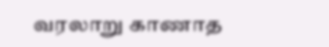வரலாறு காணாத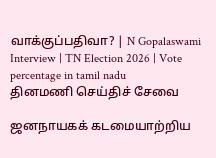வாக்குப்பதிவா? | N Gopalaswami Interview | TN Election 2026 | Vote percentage in tamil nadu
தினமணி செய்திச் சேவை

ஜனநாயகக் கடமையாற்றிய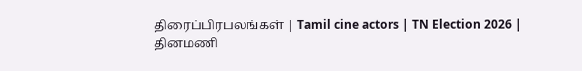திரைப்பிரபலங்கள் | Tamil cine actors | TN Election 2026 |
தினமணி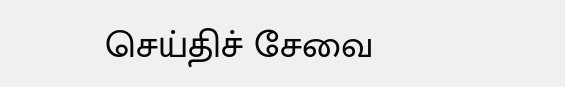செய்திச் சேவை